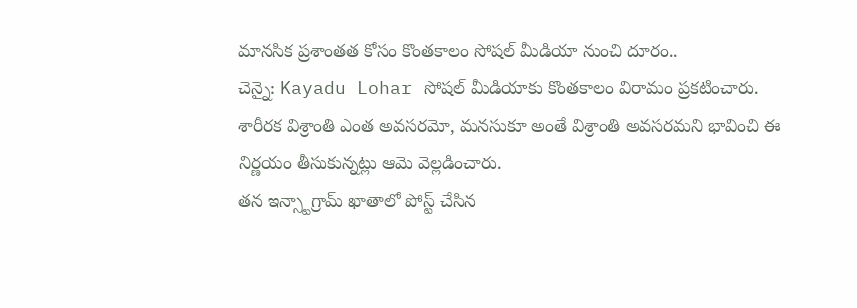మానసిక ప్రశాంతత కోసం కొంతకాలం సోషల్ మీడియా నుంచి దూరం..
చెన్నై: Kayadu Lohar సోషల్ మీడియాకు కొంతకాలం విరామం ప్రకటించారు. శారీరక విశ్రాంతి ఎంత అవసరమో, మనసుకూ అంతే విశ్రాంతి అవసరమని భావించి ఈ నిర్ణయం తీసుకున్నట్లు ఆమె వెల్లడించారు.
తన ఇన్స్టాగ్రామ్ ఖాతాలో పోస్ట్ చేసిన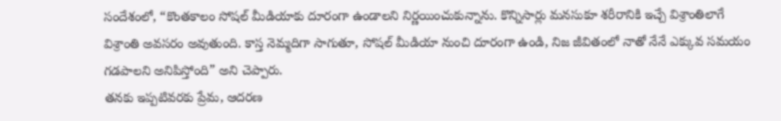సందేశంలో, “కొంతకాలం సోషల్ మీడియాకు దూరంగా ఉండాలని నిర్ణయించుకున్నాను. కొన్నిసార్లు మనసుకూ శరీరానికి ఇచ్చే విశ్రాంతిలాగే విశ్రాంతి అవసరం అవుతుంది. కాస్త నెమ్మదిగా సాగుతూ, సోషల్ మీడియా నుంచి దూరంగా ఉండి, నిజ జీవితంలో నాతో నేనే ఎక్కువ సమయం గడపాలని అనిపిస్తోంది” అని చెప్పారు.
తనకు ఇప్పటివరకు ప్రేమ, ఆదరణ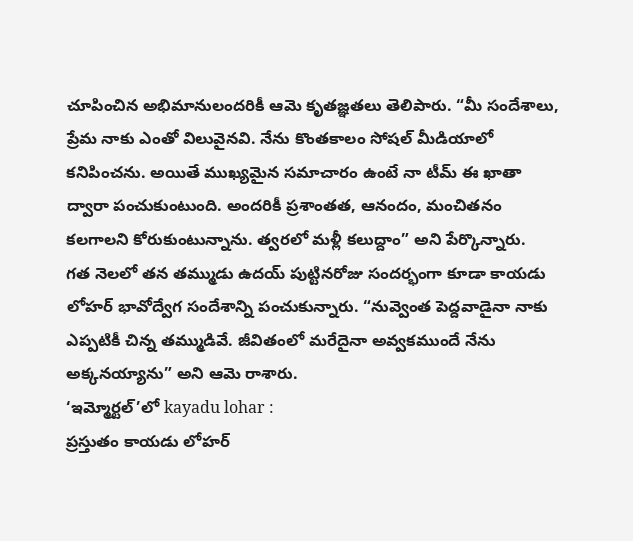చూపించిన అభిమానులందరికీ ఆమె కృతజ్ఞతలు తెలిపారు. “మీ సందేశాలు, ప్రేమ నాకు ఎంతో విలువైనవి. నేను కొంతకాలం సోషల్ మీడియాలో కనిపించను. అయితే ముఖ్యమైన సమాచారం ఉంటే నా టీమ్ ఈ ఖాతా ద్వారా పంచుకుంటుంది. అందరికీ ప్రశాంతత, ఆనందం, మంచితనం కలగాలని కోరుకుంటున్నాను. త్వరలో మళ్లీ కలుద్దాం” అని పేర్కొన్నారు.
గత నెలలో తన తమ్ముడు ఉదయ్ పుట్టినరోజు సందర్భంగా కూడా కాయడు లోహర్ భావోద్వేగ సందేశాన్ని పంచుకున్నారు. “నువ్వెంత పెద్దవాడైనా నాకు ఎప్పటికీ చిన్న తమ్ముడివే. జీవితంలో మరేదైనా అవ్వకముందే నేను అక్కనయ్యాను” అని ఆమె రాశారు.
‘ఇమ్మోర్టల్’లో kayadu lohar :
ప్రస్తుతం కాయడు లోహర్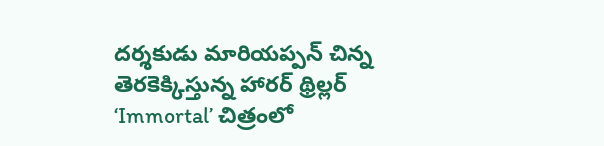దర్శకుడు మారియప్పన్ చిన్న తెరకెక్కిస్తున్న హారర్ థ్రిల్లర్ ‘Immortal’ చిత్రంలో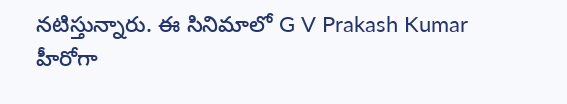నటిస్తున్నారు. ఈ సినిమాలో G V Prakash Kumar హీరోగా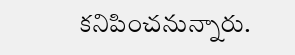కనిపించనున్నారు.